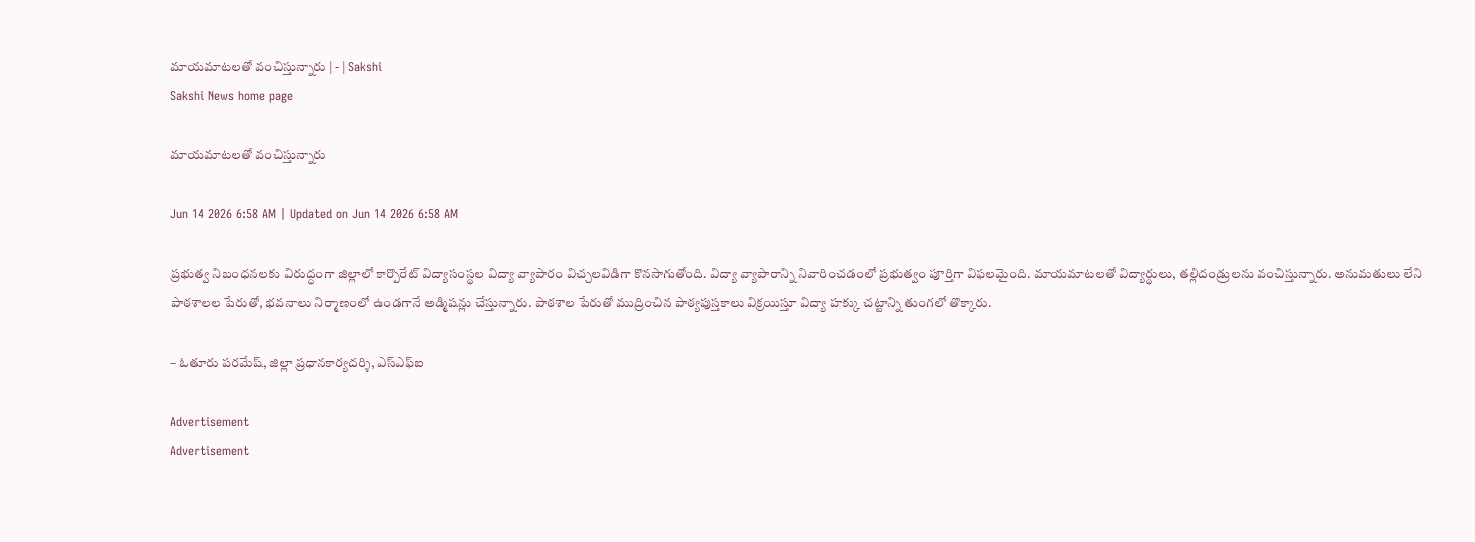మాయమాటలతో వంచిస్తున్నారు | - | Sakshi
Sakshi News home page

మాయమాటలతో వంచిస్తున్నారు

Jun 14 2026 6:58 AM | Updated on Jun 14 2026 6:58 AM

ప్రభుత్వ నిబంధనలకు విరుద్ధంగా జిల్లాలో కార్పొరేట్‌ విద్యాసంస్థల విద్యా వ్యాపారం విచ్చలవిడిగా కొనసాగుతోంది. విద్యా వ్యాపారాన్ని నివారించడంలో ప్రభుత్వం పూర్తిగా విఫలమైంది. మాయమాటలతో విద్యార్థులు, తల్లిదండ్రులను వంచిస్తున్నారు. అనుమతులు లేని పాఠశాలల పేరుతో, భవనాలు నిర్మాణంలో ఉండగానే అడ్మిషన్లు చేస్తున్నారు. పాఠశాల పేరుతో ముద్రించిన పాఠ్యపుస్తకాలు విక్రయిస్తూ విద్యా హక్కు చట్టాన్ని తుంగలో తొక్కారు.

– ఓతూరు పరమేష్‌, జిల్లా ప్రధానకార్యదర్శి, ఎస్‌ఎఫ్‌ఐ

Advertisement
Advertisement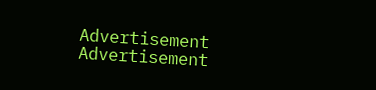Advertisement
Advertisement